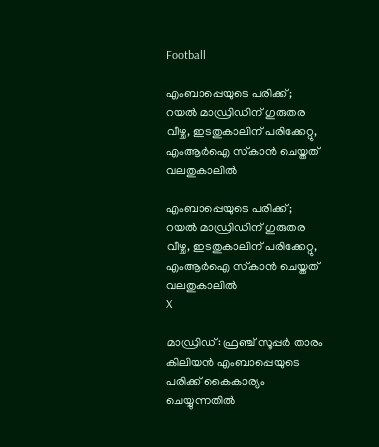Football

എംബാപ്പെയുടെ പരിക്ക്; റയല്‍ മാഡ്രിഡിന് ഗുരുതര വീഴ്ച, ഇടതുകാലിന് പരിക്കേറ്റു, എംആര്‍ഐ സ്‌കാന്‍ ചെയ്തത് വലതുകാലില്‍

എംബാപ്പെയുടെ പരിക്ക്; റയല്‍ മാഡ്രിഡിന് ഗുരുതര വീഴ്ച, ഇടതുകാലിന് പരിക്കേറ്റു, എംആര്‍ഐ സ്‌കാന്‍ ചെയ്തത് വലതുകാലില്‍
X

മാഡ്രിഡ്: ഫ്രഞ്ച് സൂപ്പര്‍ താരം കിലിയന്‍ എംബാപ്പെയുടെ പരിക്ക് കൈകാര്യം ചെയ്യുന്നതില്‍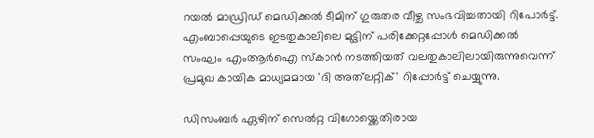റയല്‍ മാഡ്രിഡ് മെഡിക്കല്‍ ടീമിന് ഗുരുതര വീഴ്ച സംഭവിച്ചതായി റിപോര്‍ട്ട്. എംബാപ്പെയുടെ ഇടതുകാലിലെ മുട്ടിന് പരിക്കേറ്റപ്പോള്‍ മെഡിക്കല്‍ സംഘം എംആര്‍ഐ സ്‌കാന്‍ നടത്തിയത് വലതുകാലിലായിരുന്നുവെന്ന് പ്രമുഖ കായിക മാധ്യമമായ 'ദി അത്‌ലറ്റിക്' റിപ്പോര്‍ട്ട് ചെയ്യുന്നു.

ഡിസംബര്‍ ഏഴിന് സെല്‍റ്റ വിഗോയ്ക്കെതിരായ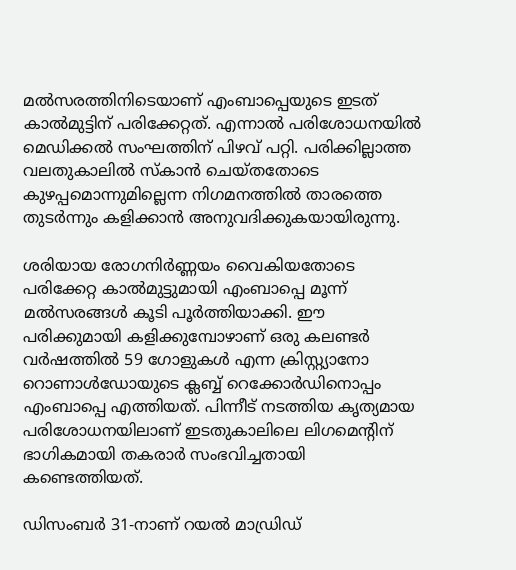മല്‍സരത്തിനിടെയാണ് എംബാപ്പെയുടെ ഇടത് കാല്‍മുട്ടിന് പരിക്കേറ്റത്. എന്നാല്‍ പരിശോധനയില്‍ മെഡിക്കല്‍ സംഘത്തിന് പിഴവ് പറ്റി. പരിക്കില്ലാത്ത വലതുകാലില്‍ സ്‌കാന്‍ ചെയ്തതോടെ കുഴപ്പമൊന്നുമില്ലെന്ന നിഗമനത്തില്‍ താരത്തെ തുടര്‍ന്നും കളിക്കാന്‍ അനുവദിക്കുകയായിരുന്നു.

ശരിയായ രോഗനിര്‍ണ്ണയം വൈകിയതോടെ പരിക്കേറ്റ കാല്‍മുട്ടുമായി എംബാപ്പെ മൂന്ന് മല്‍സരങ്ങള്‍ കൂടി പൂര്‍ത്തിയാക്കി. ഈ പരിക്കുമായി കളിക്കുമ്പോഴാണ് ഒരു കലണ്ടര്‍ വര്‍ഷത്തില്‍ 59 ഗോളുകള്‍ എന്ന ക്രിസ്റ്റ്യാനോ റൊണാള്‍ഡോയുടെ ക്ലബ്ബ് റെക്കോര്‍ഡിനൊപ്പം എംബാപ്പെ എത്തിയത്. പിന്നീട് നടത്തിയ കൃത്യമായ പരിശോധനയിലാണ് ഇടതുകാലിലെ ലിഗമെന്റിന് ഭാഗികമായി തകരാര്‍ സംഭവിച്ചതായി കണ്ടെത്തിയത്.

ഡിസംബര്‍ 31-നാണ് റയല്‍ മാഡ്രിഡ്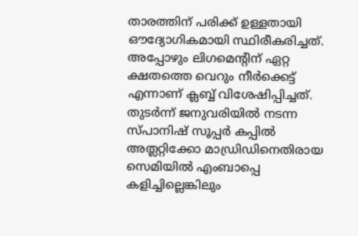താരത്തിന് പരിക്ക് ഉള്ളതായി ഔദ്യോഗികമായി സ്ഥിരീകരിച്ചത്. അപ്പോഴും ലിഗമെന്റിന് ഏറ്റ ക്ഷതത്തെ വെറും നീര്‍ക്കെട്ട് എന്നാണ് ക്ലബ്ബ് വിശേഷിപ്പിച്ചത്. തുടര്‍ന്ന് ജനുവരിയില്‍ നടന്ന സ്പാനിഷ് സൂപ്പര്‍ കപ്പില്‍ അത്ലറ്റിക്കോ മാഡ്രിഡിനെതിരായ സെമിയില്‍ എംബാപ്പെ കളിച്ചില്ലെങ്കിലും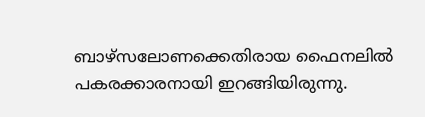ബാഴ്‌സലോണക്കെതിരായ ഫൈനലില്‍ പകരക്കാരനായി ഇറങ്ങിയിരുന്നു.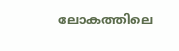ലോകത്തിലെ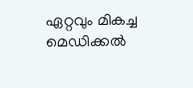ഏറ്റവും മികച്ച മെഡിക്കല്‍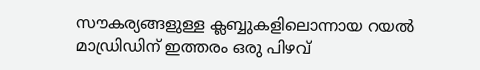സൗകര്യങ്ങളുള്ള ക്ലബ്ബുകളിലൊന്നായ റയല്‍ മാഡ്രിഡിന് ഇത്തരം ഒരു പിഴവ്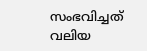സംഭവിച്ചത് വലിയ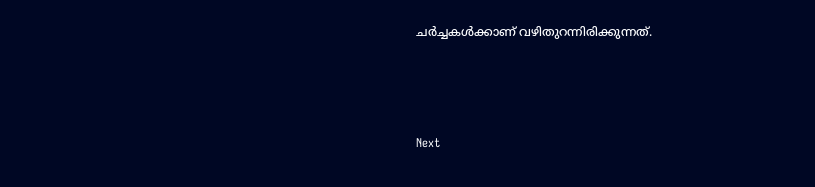ചര്‍ച്ചകള്‍ക്കാണ് വഴിതുറന്നിരിക്കുന്നത്.





Next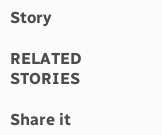Story

RELATED STORIES

Share it